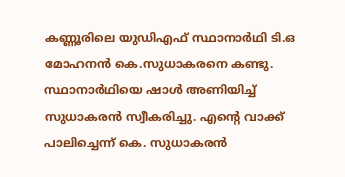കണ്ണൂരിലെ യുഡിഎഫ് സ്ഥാനാര്‍ഥി ടി.ഒ മോഹനന്‍ കെ.സുധാകരനെ കണ്ടു. സ്ഥാനാര്‍ഥിയെ ഷാള്‍ അണിയിച്ച് സുധാകരന്‍ സ്വീകരിച്ചു. എന്റെ വാക്ക് പാലിച്ചെന്ന് കെ. സുധാകരന്‍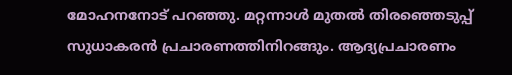മോഹനനോട് പറഞ്ഞു. മറ്റന്നാള്‍ മുതല്‍ തിര‍ഞ്ഞെടുപ്പ് സുധാകരന്‍ പ്രചാരണത്തിനിറങ്ങും. ആദ്യപ്രചാരണം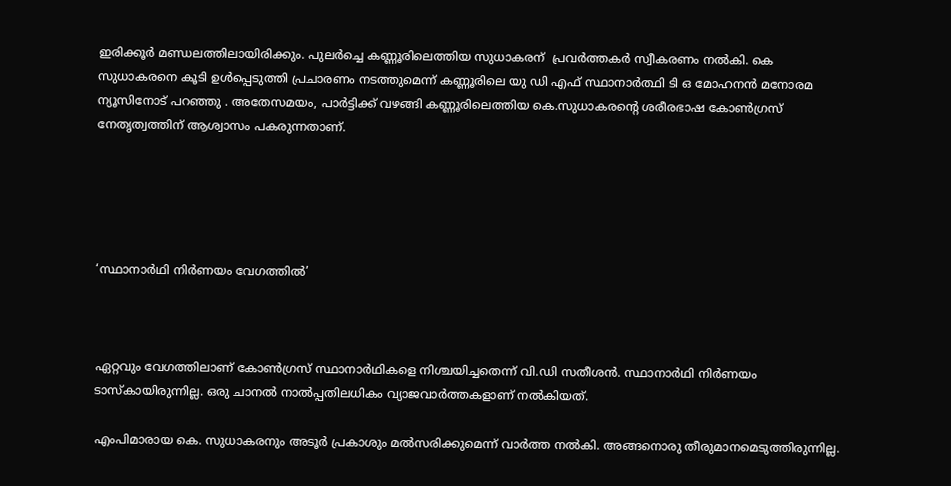ഇരിക്കൂര്‍ മണ്ഡലത്തിലായിരിക്കും. പുലര്‍ച്ചെ കണ്ണൂരിലെത്തിയ സുധാകരന്  പ്രവര്‍ത്തകര്‍ സ്വീകരണം നല്‍കി. കെ സുധാകരനെ കൂടി ഉൾപ്പെടുത്തി പ്രചാരണം നടത്തുമെന്ന് കണ്ണൂരിലെ യു ഡി എഫ് സ്ഥാനാർത്ഥി ടി ഒ മോഹനൻ മനോരമ ന്യൂസിനോട് പറഞ്ഞു . അതേസമയം, പാര്‍ട്ടിക്ക് വഴങ്ങി കണ്ണൂരിലെത്തിയ കെ.സുധാകരന്റെ ശരീരഭാഷ കോണ്‍ഗ്രസ് നേതൃത്വത്തിന് ആശ്വാസം പകരുന്നതാണ്.





‘സ്ഥാനാര്‍ഥി നിര്‍ണയം വേഗത്തില്‍’



ഏറ്റവും വേഗത്തിലാണ് കോണ്‍ഗ്രസ് സ്ഥാനാര്‍ഥികളെ നിശ്ചയിച്ചതെന്ന് വി.ഡി സതീശന്‍. സ്ഥാനാര്‍ഥി നിര്‍ണയം ടാസ്കായിരുന്നില്ല. ഒരു ചാനല്‍ നാല്‍പ്പതിലധികം വ്യാജവാര്‍ത്തകളാണ് നല്‍കിയത്.

എംപിമാരായ കെ. സുധാകരനും അടൂര്‍ പ്രകാശും മല്‍സരിക്കുമെന്ന് വാര്‍ത്ത നല്‍കി. അങ്ങനൊരു തീരുമാനമെടുത്തിരുന്നില്ല.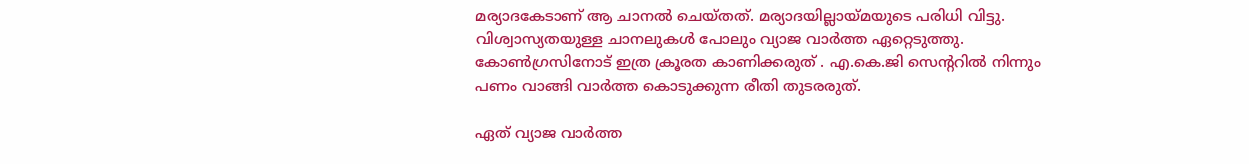മര്യാദകേടാണ് ആ ചാനല്‍ ചെയ്തത്. മര്യാദയില്ലായ്മയുടെ പരിധി വിട്ടു. വിശ്വാസ്യതയുള്ള ചാനലുകൾ പോലും വ്യാജ വാർത്ത ഏറ്റെടുത്തു. കോൺഗ്രസിനോട് ഇത്ര ക്രൂരത കാണിക്കരുത് . എ.കെ.ജി സെന്ററില്‍ നിന്നും പണം വാങ്ങി വാർത്ത കൊടുക്കുന്ന രീതി തുടരരുത്.

ഏത് വ്യാജ വാർത്ത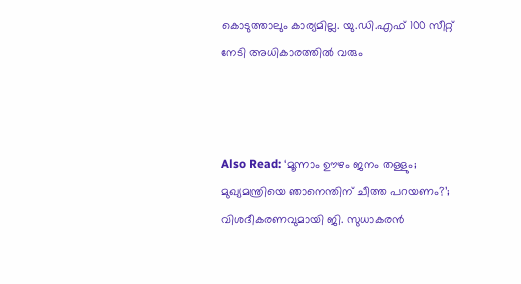കൊടുത്താലും കാര്യമില്ല. യു.ഡി.എഫ് 100 സീറ്റ് നേടി അധികാരത്തിൽ വരും



Also Read: ‘മൂന്നാം ഊഴം ജനം തള്ളും; മുഖ്യമന്ത്രിയെ ഞാനെന്തിന് ചീത്ത പറയണം?’; വിശദീകരണവുമായി ജി. സുധാകരന്‍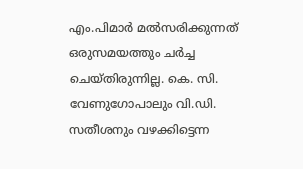എം.പിമാര്‍ മല്‍സരിക്കുന്നത് ഒരുസമയത്തും ചര്‍ച്ച ചെയ്തിരുന്നില്ല. കെ. സി. വേണുഗോപാലും വി.ഡി. സതീശനും വഴക്കിട്ടെന്ന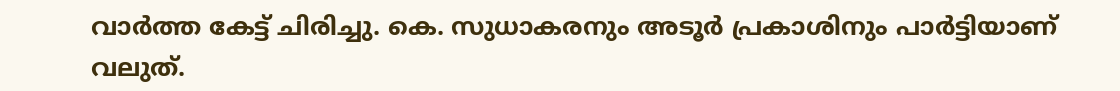വാര്‍ത്ത കേട്ട് ചിരിച്ചു. കെ. സുധാകരനും അടൂര്‍ പ്രകാശിനും പാര്‍ട്ടിയാണ് വലുത്.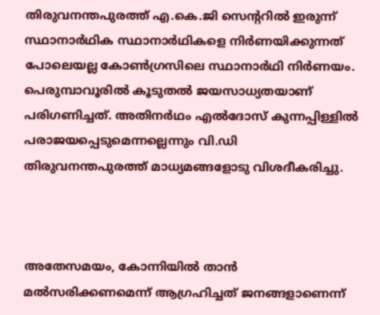തിരുവനന്തപുരത്ത് എ.കെ.ജി സെന്ററില്‍ ഇരുന്ന് സ്ഥാനാർഥിക സ്ഥാനാർഥികളെ നിർണയിക്കുന്നത് പോലെയല്ല കോണ്‍ഗ്രസിലെ സ്ഥാനാര്‍ഥി നിര്‍ണയം.  പെരുമ്പാവൂരിൽ കൂടുതൽ ജയസാധ്യതയാണ് പരിഗണിച്ചത്. അതിനര്‍ഥം എല്‍ദോസ് കുന്നപ്പിള്ളില്‍ പരാജയപ്പെടുമെന്നല്ലെന്നും വി.ഡി തിരുവനന്തപുരത്ത് മാധ്യമങ്ങളോടു വിശദീകരിച്ചു.



അതേസമയം, കോന്നിയില്‍ താന്‍ മല്‍സരിക്കണമെന്ന് ആഗ്രഹിച്ചത് ജനങ്ങളാണെന്ന്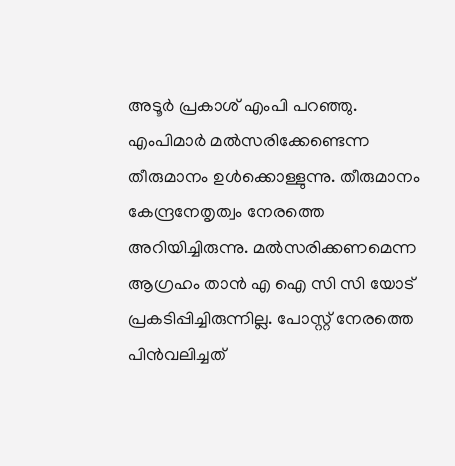അടൂര്‍ പ്രകാശ് എംപി പറഞ്ഞു. എംപിമാര്‍ മല്‍സരിക്കേണ്ടെന്ന തീരുമാനം ഉള്‍ക്കൊള്ളുന്നു. തീരുമാനം കേന്ദ്രനേതൃത്വം നേരത്തെ അറിയിച്ചിരുന്നു. മൽസരിക്കണമെന്ന ആഗ്രഹം താൻ എ ഐ സി സി യോട് പ്രകടിപ്പിച്ചിരുന്നില്ല. പോസ്റ്റ് നേരത്തെ പിന്‍വലിച്ചത്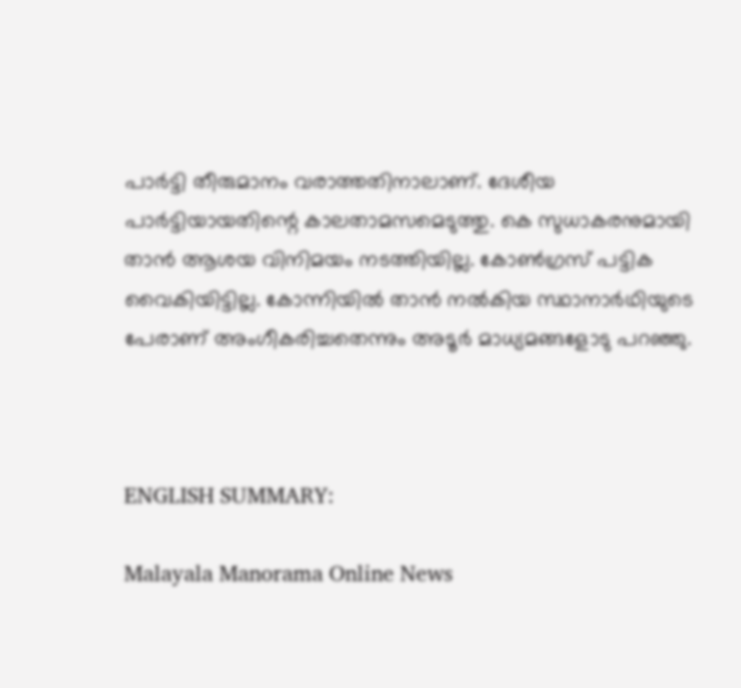പാര്‍ട്ടി തീരുമാനം വരാത്തതിനാലാണ്. ദേശീയ പാർട്ടിയായതിന്റെ കാലതാമസമെടുത്തു. കെ സുധാകരനുമായി താൻ ആശയ വിനിമയം നടത്തിയില്ല. കോണ്‍ഗ്രസ് പട്ടിക വൈകിയിട്ടില്ല. കോന്നിയിൽ താൻ നൽകിയ സ്ഥാനാർഥിയുടെ പേരാണ് അംഗീകരിച്ചതെന്നും അടൂര്‍ മാധ്യമങ്ങളോടു പറഞ്ഞു.



ENGLISH SUMMARY:

Malayala Manorama Online News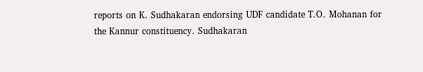reports on K. Sudhakaran endorsing UDF candidate T.O. Mohanan for the Kannur constituency. Sudhakaran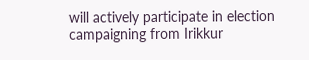will actively participate in election campaigning from Irikkur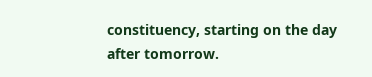constituency, starting on the day after tomorrow.